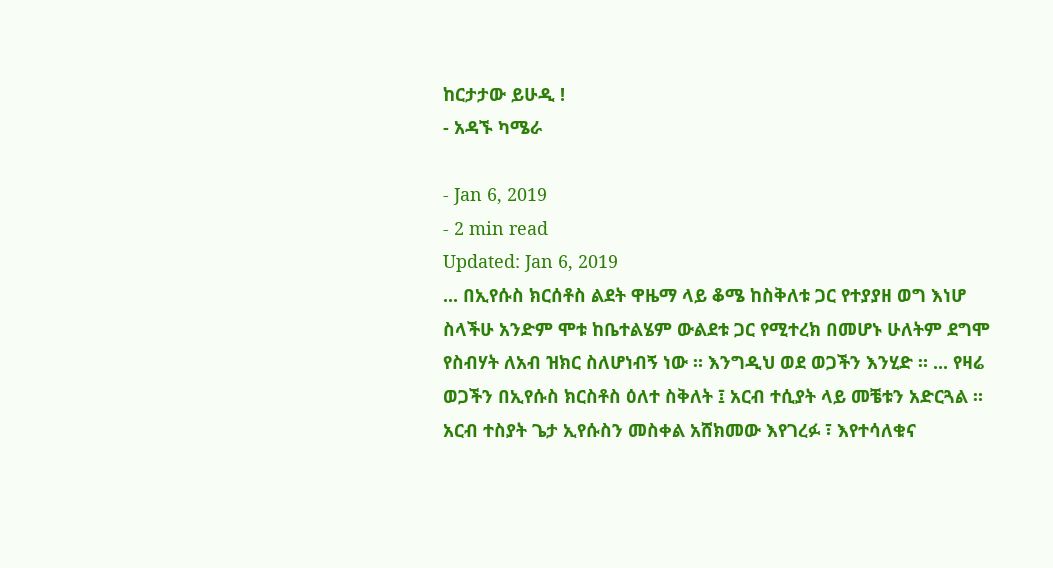ከርታታው ይሁዲ !
- አዳኙ ካሜራ

- Jan 6, 2019
- 2 min read
Updated: Jan 6, 2019
... በኢየሱስ ክርሰቶስ ልደት ዋዜማ ላይ ቆሜ ከስቅለቱ ጋር የተያያዘ ወግ እነሆ ስላችሁ አንድም ሞቱ ከቤተልሄም ውልደቱ ጋር የሚተረክ በመሆኑ ሁለትም ደግሞ የስብሃት ለአብ ዝክር ስለሆነብኝ ነው ። እንግዲህ ወደ ወጋችን እንሂድ ። ... የዛሬ ወጋችን በኢየሱስ ክርስቶስ ዕለተ ስቅለት ፤ አርብ ተሲያት ላይ መቼቱን አድርጓል ። አርብ ተስያት ጌታ ኢየሱስን መስቀል አሸክመው እየገረፉ ፣ እየተሳለቁና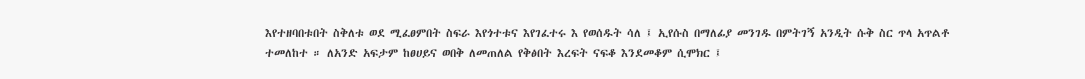እየተዘባበቱበት ስቅለቱ ወደ ሚፈፀምበት ስፍራ እየጎተቱና እየገፈተሩ እ የወሰዱት ሳለ ፤ ኢየሱስ በማለፊያ መንገዱ በምትገኝ አንዲት ሱቅ ስር ጥላ አጥልቶ ተመለከተ ። ለአንድ አፍታም ከፀሀይና ወበቅ ለመጠለል የቅፅበት እረፍት ናፍቆ እንደመቆም ሲሞክር ፤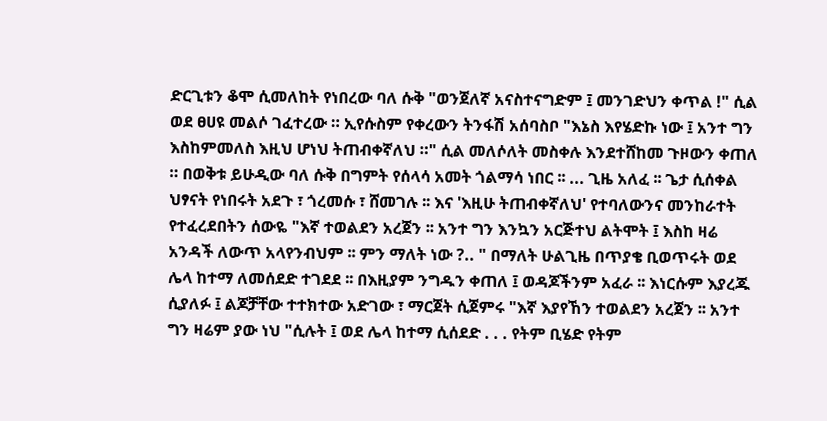ድርጊቱን ቆሞ ሲመለከት የነበረው ባለ ሱቅ "ወንጀለኛ አናስተናግድም ፤ መንገድህን ቀጥል !" ሲል ወደ ፀሀዩ መልሶ ገፈተረው ። ኢየሱስም የቀረውን ትንፋሽ አሰባስቦ "እኔስ እየሄድኩ ነው ፤ አንተ ግን እስከምመለስ እዚህ ሆነህ ትጠብቀኛለህ ።" ሲል መለሶለት መስቀሉ እንደተሸከመ ጉዞውን ቀጠለ ። በወቅቱ ይሁዲው ባለ ሱቅ በግምት የሰላሳ አመት ጎልማሳ ነበር ፡፡ ... ጊዜ አለፈ ፡፡ ጌታ ሲሰቀል ህፃናት የነበሩት አደጉ ፣ ጎረመሱ ፣ ሸመገሉ ፡፡ እና 'እዚሁ ትጠብቀኛለህ' የተባለውንና መንከራተት የተፈረደበትን ሰውዬ "እኛ ተወልደን አረጀን ፡፡ አንተ ግን እንኳን አርጅተህ ልትሞት ፤ እስከ ዛሬ አንዳች ለውጥ አላየንብህም ፡፡ ምን ማለት ነው ?.. " በማለት ሁልጊዜ በጥያቄ ቢወጥሩት ወደ ሌላ ከተማ ለመሰደድ ተገደደ ፡፡ በእዚያም ንግዱን ቀጠለ ፤ ወዳጆችንም አፈራ ፡፡ እነርሱም እያረጁ ሲያለፉ ፤ ልጆቻቸው ተተክተው አድገው ፣ ማርጀት ሲጀምሩ "እኛ እያየኸን ተወልደን አረጀን ፡፡ አንተ ግን ዛሬም ያው ነህ "ሲሉት ፤ ወደ ሌላ ከተማ ሲሰደድ . . . የትም ቢሄድ የትም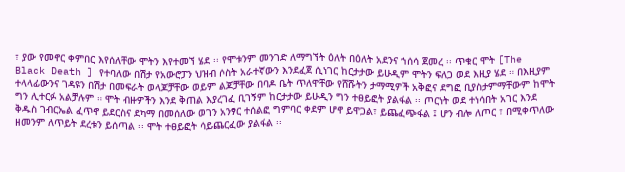፣ ያው የመኖር ቀምበር እየሰለቸው ሞትን እየተመኘ ሄደ ፡፡ የሞቱንም መንገድ ለማግኘት ዕለት በዕለት አደንና ኀሰሳ ጀመረ ፡፡ ጥቁር ሞት [The Black Death ] የተባለው በሽታ የአውሮፓን ህዝብ ሶስት አራተኛውን እንደፈጀ ሲነገር ከርታታው ይሁዲም ሞትን ፍለጋ ወደ እዚያ ሄደ ። በእዚያም ተላላፊውንና ገዳዩን በሽታ በመፍራት ወላጆቻቸው ወይም ልጆቻቸው በባዶ ቤት ጥለዋቸው የሸሹትን ታማሚዎች አቅፎና ደግፎ ቢያስታምማቸውም ከሞት ግን ሊተርፉ አልቻሉም ። ሞት ብዙዎችን እንደ ቅጠል እያረገፈ ቢገኝም ከርታታው ይሁዲን ግን ተፀይፎት ያልፋል ፡፡ ጦርነት ወደ ተነሳበት አገር እንደ ቅዱስ ገብርኤል ፈጥኖ ይደርስና ደካማ በመሰለው ወገን አንፃር ተሰልፎ ግምባር ቀደም ሆኖ ይዋጋል፣ ይጨፈጭፋል ፤ ሆን ብሎ ለጦር ፣ በሚቀጥለው ዘመንም ለጥይት ደረቱን ይሰጣል ፡፡ ሞት ተፀይፎት ሳይጨርፈው ያልፋል ፡፡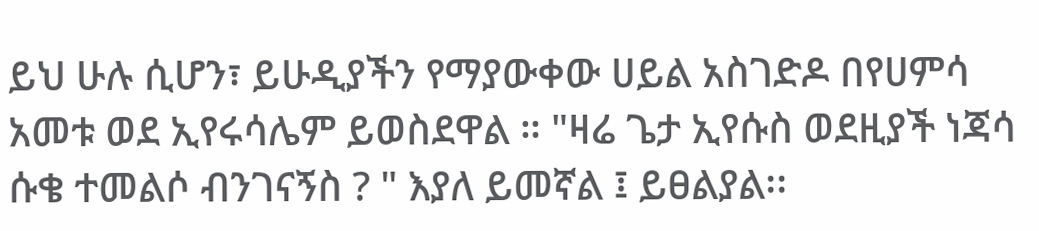ይህ ሁሉ ሲሆን፣ ይሁዲያችን የማያውቀው ሀይል አስገድዶ በየሀምሳ አመቱ ወደ ኢየሩሳሌም ይወስደዋል ። "ዛሬ ጌታ ኢየሱስ ወደዚያች ነጃሳ ሱቄ ተመልሶ ብንገናኝስ ? " እያለ ይመኛል ፤ ይፀልያል፡፡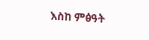እስከ ምፅዓት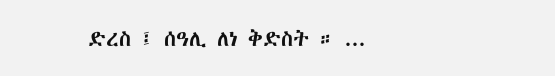ድረስ ፤ ሰዓሊ ለነ ቅድስት ። ...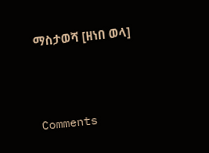ማስታወሻ [ዘነበ ወላ]



Comments